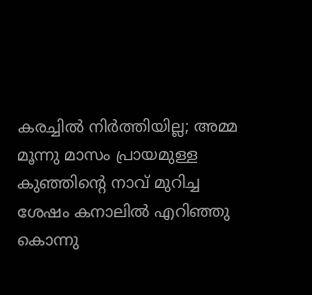കരച്ചില്‍ നിര്‍ത്തിയില്ല; അമ്മ മൂന്നു മാസം പ്രായമുള്ള കുഞ്ഞിന്റെ നാവ് മുറിച്ച ശേഷം കനാലില്‍ എറിഞ്ഞു കൊന്നു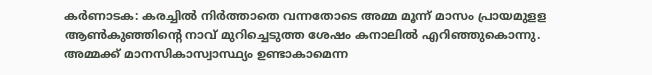കര്‍ണാടക: കരച്ചില്‍ നിര്‍ത്താതെ വന്നതോടെ അമ്മ മൂന്ന് മാസം പ്രായമുളള ആണ്‍കുഞ്ഞിന്റെ നാവ് മുറിച്ചെടുത്ത ശേഷം കനാലില്‍ എറിഞ്ഞുകൊന്നു. അമ്മക്ക് മാനസികാസ്വാസ്ഥ്യം ഉണ്ടാകാമെന്ന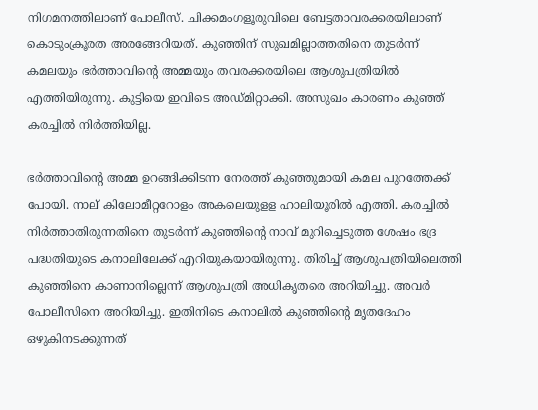നിഗമനത്തിലാണ് പോലീസ്. ചിക്കമംഗളൂരുവിലെ ബേട്ടതാവരക്കരയിലാണ് കൊടുംക്രൂരത അരങ്ങേറിയത്. കുഞ്ഞിന് സുഖമില്ലാത്തതിനെ തുടര്‍ന്ന് കമലയും ഭര്‍ത്താവിന്റെ അമ്മയും തവരക്കരയിലെ ആശുപത്രിയില്‍ എത്തിയിരുന്നു. കുട്ടിയെ ഇവിടെ അഡ്മിറ്റാക്കി. അസുഖം കാരണം കുഞ്ഞ് കരച്ചില്‍ നിര്‍ത്തിയില്ല.

ഭര്‍ത്താവിന്റെ അമ്മ ഉറങ്ങിക്കിടന്ന നേരത്ത് കുഞ്ഞുമായി കമല പുറത്തേക്ക് പോയി. നാല് കിലോമീറ്ററോളം അകലെയുളള ഹാലിയൂരില്‍ എത്തി. കരച്ചില്‍ നിര്‍ത്താതിരുന്നതിനെ തുടര്‍ന്ന് കുഞ്ഞിന്റെ നാവ് മുറിച്ചെടുത്ത ശേഷം ഭദ്ര പദ്ധതിയുടെ കനാലിലേക്ക് എറിയുകയായിരുന്നു. തിരിച്ച് ആശുപത്രിയിലെത്തി കുഞ്ഞിനെ കാണാനില്ലെന്ന് ആശുപത്രി അധികൃതരെ അറിയിച്ചു. അവര്‍ പോലീസിനെ അറിയിച്ചു. ഇതിനിടെ കനാലില്‍ കുഞ്ഞിന്റെ മൃതദേഹം ഒഴുകിനടക്കുന്നത്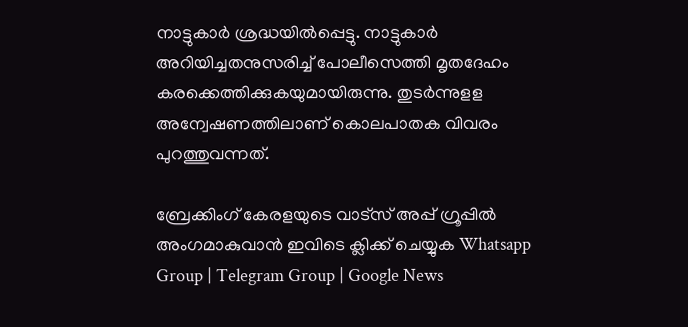നാട്ടുകാര്‍ ശ്രദ്ധയില്‍പ്പെട്ടു. നാട്ടുകാര്‍ അറിയിച്ചതനുസരിച്ച് പോലീസെത്തി മൃതദേഹം കരക്കെത്തിക്കുകയുമായിരുന്നു. തുടര്‍ന്നുളള അന്വേഷണത്തിലാണ് കൊലപാതക വിവരം പുറത്തുവന്നത്.

ബ്രേക്കിംഗ് കേരളയുടെ വാട്സ് അപ്പ് ഗ്രൂപ്പിൽ അംഗമാകുവാൻ ഇവിടെ ക്ലിക്ക് ചെയ്യുക Whatsapp Group | Telegram Group | Google News